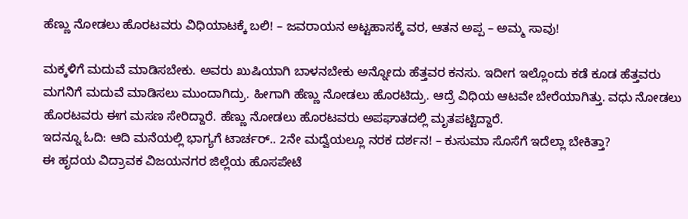ಹೆಣ್ಣು ನೋಡಲು ಹೊರಟವರು ವಿಧಿಯಾಟಕ್ಕೆ ಬಲಿ! – ಜವರಾಯನ ಅಟ್ಟಹಾಸಕ್ಕೆ ವರ, ಆತನ ಅಪ್ಪ – ಅಮ್ಮ ಸಾವು!

ಮಕ್ಕಳಿಗೆ ಮದುವೆ ಮಾಡಿಸಬೇಕು. ಅವರು ಖುಷಿಯಾಗಿ ಬಾಳನಬೇಕು ಅನ್ನೋದು ಹೆತ್ತವರ ಕನಸು. ಇದೀಗ ಇಲ್ಲೊಂದು ಕಡೆ ಕೂಡ ಹೆತ್ತವರು ಮಗನಿಗೆ ಮದುವೆ ಮಾಡಿಸಲು ಮುಂದಾಗಿದ್ರು. ಹೀಗಾಗಿ ಹೆಣ್ಣು ನೋಡಲು ಹೊರಟಿದ್ರು. ಆದ್ರೆ ವಿಧಿಯ ಆಟವೇ ಬೇರೆಯಾಗಿತ್ತು. ವಧು ನೋಡಲು ಹೊರಟವರು ಈಗ ಮಸಣ ಸೇರಿದ್ದಾರೆ. ಹೆಣ್ಣು ನೋಡಲು ಹೊರಟವರು ಅಪಘಾತದಲ್ಲಿ ಮೃತಪಟ್ಟಿದ್ದಾರೆ.
ಇದನ್ನೂ ಓದಿ: ಆದಿ ಮನೆಯಲ್ಲಿ ಭಾಗ್ಯಗೆ ಟಾರ್ಚರ್.. 2ನೇ ಮದ್ವೆಯಲ್ಲೂ ನರಕ ದರ್ಶನ! – ಕುಸುಮಾ ಸೊಸೆಗೆ ಇದೆಲ್ಲಾ ಬೇಕಿತ್ತಾ?
ಈ ಹೃದಯ ವಿದ್ರಾವಕ ವಿಜಯನಗರ ಜಿಲ್ಲೆಯ ಹೊಸಪೇಟೆ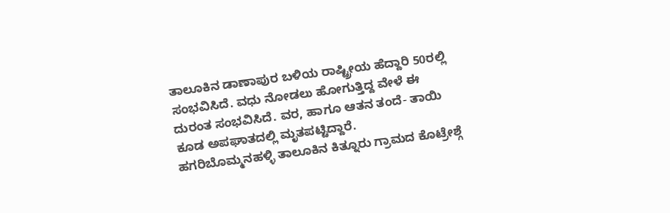ತಾಲೂಕಿನ ಡಾಣಾಪುರ ಬಳಿಯ ರಾಷ್ಟ್ರೀಯ ಹೆದ್ದಾರಿ 50ರಲ್ಲಿ ಸಂಭವಿಸಿದೆ. ವಧು ನೋಡಲು ಹೋಗುತ್ತಿದ್ದ ವೇಳೆ ಈ ದುರಂತ ಸಂಭವಿಸಿದೆ. ವರ, ಹಾಗೂ ಆತನ ತಂದೆ- ತಾಯಿ ಕೂಡ ಅಪಘಾತದಲ್ಲಿ ಮೃತಪಟ್ಟಿದ್ದಾರೆ.
ಹಗರಿಬೊಮ್ಮನಹಳ್ಳಿ ತಾಲೂಕಿನ ಕಿತ್ನೂರು ಗ್ರಾಮದ ಕೊಟ್ರೇಶ್ಗೆ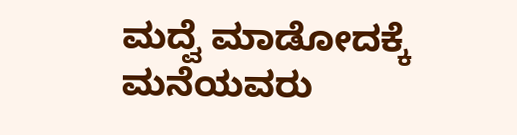ಮದ್ವೆ ಮಾಡೋದಕ್ಕೆ ಮನೆಯವರು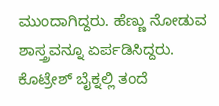ಮುಂದಾಗಿದ್ದರು. ಹೆಣ್ಣು ನೋಡುವ ಶಾಸ್ತ್ರವನ್ನೂ ಏರ್ಪಡಿಸಿದ್ದರು. ಕೊಟ್ರೇಶ್ ಬೈಕ್ನಲ್ಲಿ ತಂದೆ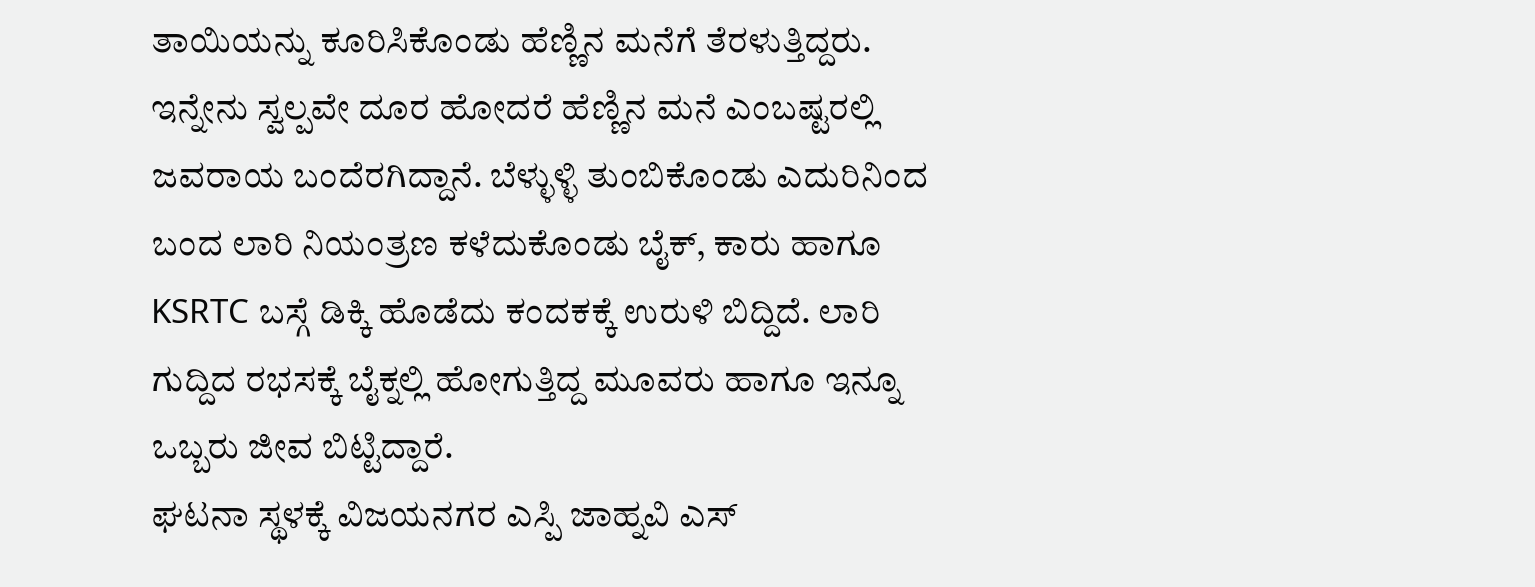ತಾಯಿಯನ್ನು ಕೂರಿಸಿಕೊಂಡು ಹೆಣ್ಣಿನ ಮನೆಗೆ ತೆರಳುತ್ತಿದ್ದರು. ಇನ್ನೇನು ಸ್ವಲ್ಪವೇ ದೂರ ಹೋದರೆ ಹೆಣ್ಣಿನ ಮನೆ ಎಂಬಷ್ಟರಲ್ಲಿ ಜವರಾಯ ಬಂದೆರಗಿದ್ದಾನೆ. ಬೆಳ್ಳುಳ್ಳಿ ತುಂಬಿಕೊಂಡು ಎದುರಿನಿಂದ ಬಂದ ಲಾರಿ ನಿಯಂತ್ರಣ ಕಳೆದುಕೊಂಡು ಬೈಕ್, ಕಾರು ಹಾಗೂ KSRTC ಬಸ್ಗೆ ಡಿಕ್ಕಿ ಹೊಡೆದು ಕಂದಕಕ್ಕೆ ಉರುಳಿ ಬಿದ್ದಿದೆ. ಲಾರಿ ಗುದ್ದಿದ ರಭಸಕ್ಕೆ ಬೈಕ್ನಲ್ಲಿ ಹೋಗುತ್ತಿದ್ದ ಮೂವರು ಹಾಗೂ ಇನ್ನೂ ಒಬ್ಬರು ಜೀವ ಬಿಟ್ಟಿದ್ದಾರೆ.
ಘಟನಾ ಸ್ಥಳಕ್ಕೆ ವಿಜಯನಗರ ಎಸ್ಪಿ ಜಾಹ್ನವಿ ಎಸ್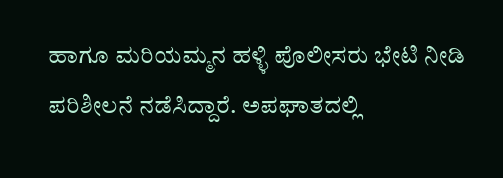ಹಾಗೂ ಮರಿಯಮ್ಮನ ಹಳ್ಳಿ ಪೊಲೀಸರು ಭೇಟಿ ನೀಡಿ ಪರಿಶೀಲನೆ ನಡೆಸಿದ್ದಾರೆ. ಅಪಘಾತದಲ್ಲಿ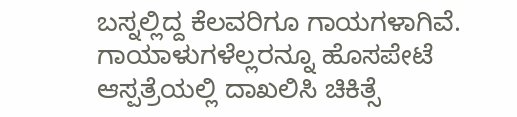ಬಸ್ನಲ್ಲಿದ್ದ ಕೆಲವರಿಗೂ ಗಾಯಗಳಾಗಿವೆ. ಗಾಯಾಳುಗಳೆಲ್ಲರನ್ನೂ ಹೊಸಪೇಟೆ ಆಸ್ಪತ್ರೆಯಲ್ಲಿ ದಾಖಲಿಸಿ ಚಿಕಿತ್ಸೆ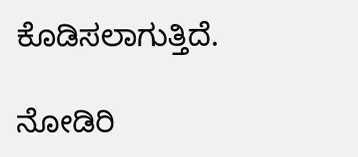ಕೊಡಿಸಲಾಗುತ್ತಿದೆ.

ನೋಡಿರಿ